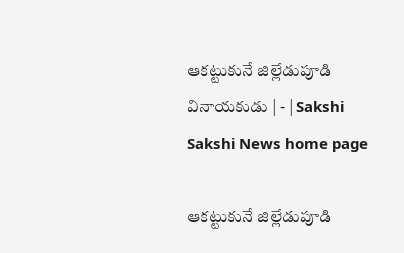ఆకట్టుకునే జిల్లేడుపూడి వినాయకుడు | - | Sakshi
Sakshi News home page

ఆకట్టుకునే జిల్లేడుపూడి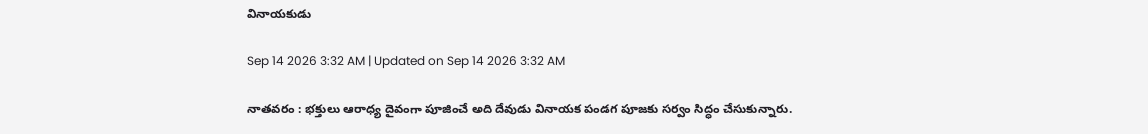వినాయకుడు

Sep 14 2026 3:32 AM | Updated on Sep 14 2026 3:32 AM

నాతవరం : భక్తులు ఆరాధ్య దైవంగా పూజించే అది దేవుడు వినాయక పండగ పూజకు సర్వం సిద్ధం చేసుకున్నారు.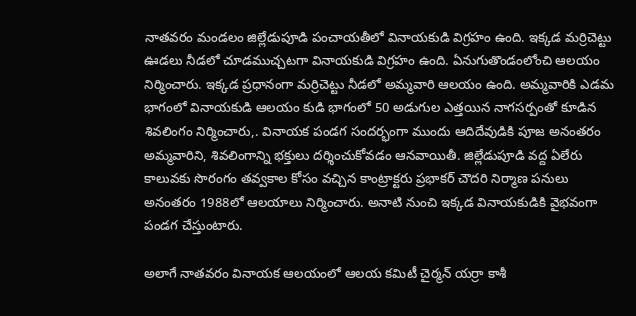నాతవరం మండలం జిల్లేడుపూడి పంచాయతీలో వినాయకుడి విగ్రహం ఉంది. ఇక్కడ మర్రిచెట్టు ఊడలు నీడలో చూడముచ్చటగా వినాయకుడి విగ్రహం ఉంది. ఏనుగుతొండంలోంచి ఆలయం నిర్మించారు. ఇక్కడ ప్రధానంగా మర్రిచెట్టు నీడలో అమ్మవారి ఆలయం ఉంది. అమ్మవారికి ఎడమ భాగంలో వినాయకుడి ఆలయం కుడి భాగంలో 50 అడుగుల ఎత్తయిన నాగసర్పంతో కూడిన శివలింగం నిర్మించారు,. వినాయక పండగ సందర్భంగా ముందు ఆదిదేవుడికి పూజ అనంతరం అమ్మవారిని, శివలింగాన్ని భక్తులు దర్శించుకోవడం ఆనవాయితీ. జిల్లేడుపూడి వద్ద ఏలేరు కాలువకు సొరంగం తవ్వకాల కోసం వచ్చిన కాంట్రాక్టరు ప్రభాకర్‌ చౌదరి నిర్మాణ పనులు అనంతరం 1988లో ఆలయాలు నిర్మించారు. అనాటి నుంచి ఇక్కడ వినాయకుడికి వైభవంగా పండగ చేస్తుంటారు.

అలాగే నాతవరం వినాయక ఆలయంలో ఆలయ కమిటీ చైర్మన్‌ యర్రా కాశీ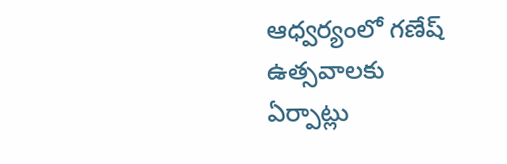ఆధ్వర్యంలో గణేష్‌ ఉత్సవాలకు ఏర్పాట్లు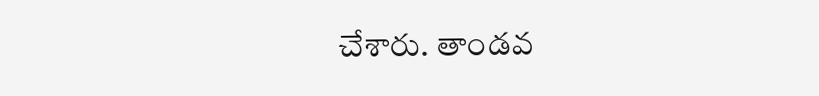చేశారు. తాండవ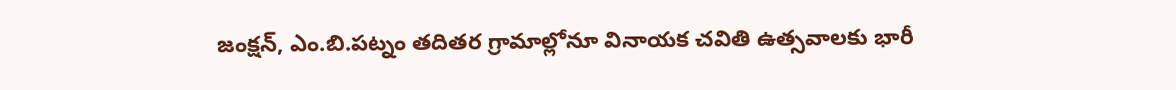జంక్షన్‌, ఎం.బి.పట్నం తదితర గ్రామాల్లోనూ వినాయక చవితి ఉత్సవాలకు భారీ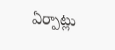ఏర్పాట్లు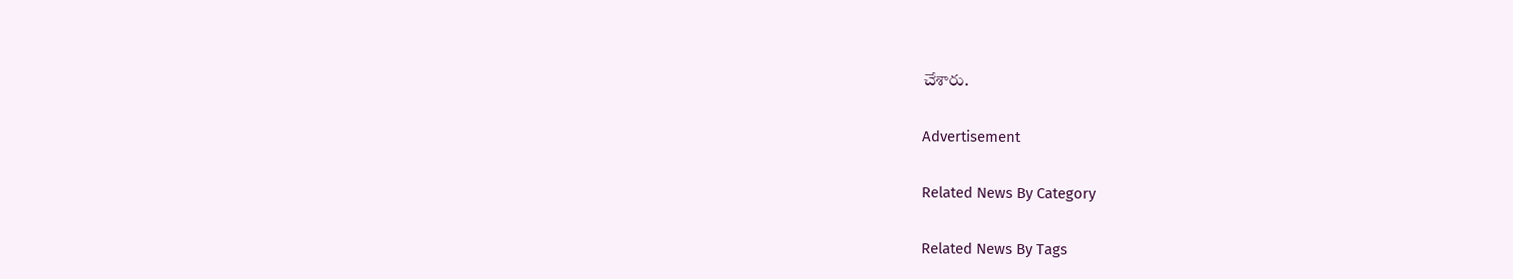చేశారు.

Advertisement

Related News By Category

Related News By Tags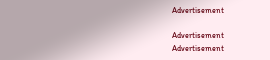Advertisement

Advertisement
Advertisement